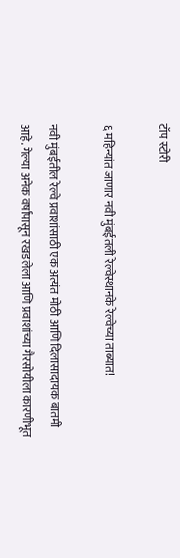टॉप स्टोरी

६ महिन्यांत जाणार नवी मुंबईतली रेल्वेस्थानके रेल्वेच्या ताब्यात!

नवी मुंबईतील रेल्वे प्रवाशांसाठी एक अत्यंत मोठी आणि दिलासादायक बातमी आहे. गेल्या अनेक वर्षांपासून रखडलेला आणि प्रवाशांच्या गैरसोयीला कारणीभूत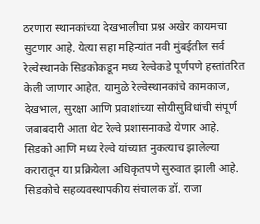ठरणारा स्थानकांच्या देखभालीचा प्रश्न अखेर कायमचा सुटणार आहे. येत्या सहा महिन्यांत नवी मुंबईतील सर्व रेल्वेस्थानके सिडकोकडून मध्य रेल्वेकडे पूर्णपणे हस्तांतरित केली जाणार आहेत. यामुळे रेल्वेस्थानकांचे कामकाज, देखभाल, सुरक्षा आणि प्रवाशांच्या सोयीसुविधांची संपूर्ण जबाबदारी आता थेट रेल्वे प्रशासनाकडे येणार आहे. सिडको आणि मध्य रेल्वे यांच्यात नुकत्याच झालेल्या करारातून या प्रक्रियेला अधिकृतपणे सुरुवात झाली आहे. सिडकोचे सहव्यवस्थापकीय संचालक डॉ. राजा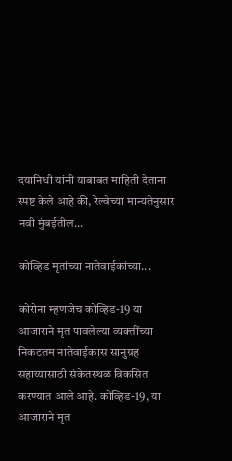दयानिधी यांनी याबाबत माहिती देताना स्पष्ट केले आहे की, रेल्वेच्या मान्यतेनुसार नवी मुंबईतील...

कोव्हिड मृतांच्या नातेवाईकांच्या...

कोरोना म्हणजेच कोव्हिड-19 या आजाराने मृत पावलेल्या व्यक्तींच्या निकटतम नातेवाईकास सानुग्रह सहाय्यासाठी संकेतस्थळ विकसित करण्यात आले आहे. कोव्हिड-19, या आजाराने मृत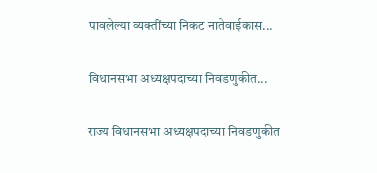पावलेल्या व्यक्तींच्या निकट नातेवाईकास...

विधानसभा अध्यक्षपदाच्या निवडणुकीत...

राज्य विधानसभा अध्यक्षपदाच्या निवडणुकीत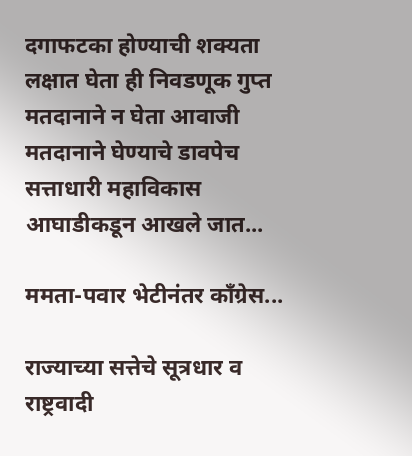दगाफटका होण्याची शक्यता लक्षात घेता ही निवडणूक गुप्त मतदानाने न घेता आवाजी मतदानाने घेण्याचे डावपेच सत्ताधारी महाविकास आघाडीकडून आखले जात...

ममता-पवार भेटीनंतर काँग्रेस...

राज्याच्या सत्तेचे सूत्रधार व राष्ट्रवादी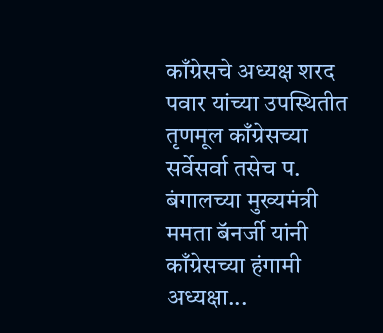काँग्रेसचे अध्यक्ष शरद पवार यांच्या उपस्थितीत तृणमूल काँग्रेसच्या सर्वेसर्वा तसेच प. बंगालच्या मुख्यमंत्री ममता बॅनर्जी यांनी काँग्रेसच्या हंगामी अध्यक्षा...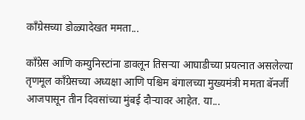काँग्रेसच्या डोळ्यादेखत ममता...

काँग्रेस आणि कम्युनिस्टांना डावलून तिसऱ्या आघाडीच्या प्रयत्नात असलेल्या तृणमूल काँग्रेसच्या अध्यक्षा आणि पश्चिम बंगालच्या मुख्यमंत्री ममता बॅनर्जी आजपासून तीन दिवसांच्या मुंबई दौऱ्यावर आहेत. या...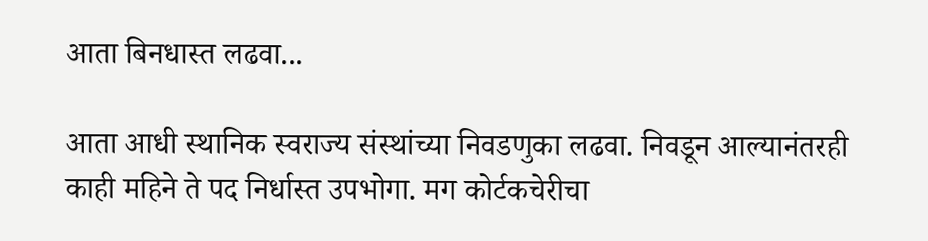आता बिनधास्त लढवा...

आता आधी स्थानिक स्वराज्य संस्थांच्या निवडणुका लढवा. निवडून आल्यानंतरही काही महिने ते पद निर्धास्त उपभोगा. मग कोर्टकचेरीचा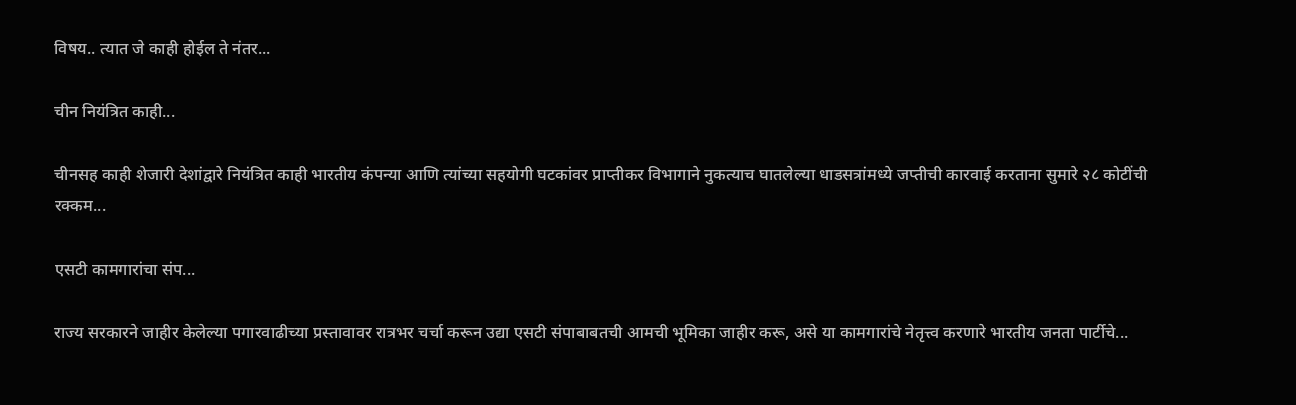विषय.. त्यात जे काही होईल ते नंतर...

चीन नियंत्रित काही...

चीनसह काही शेजारी देशांद्वारे नियंत्रित काही भारतीय कंपन्या आणि त्यांच्या सहयोगी घटकांवर प्राप्तीकर विभागाने नुकत्याच घातलेल्या धाडसत्रांमध्ये जप्तीची कारवाई करताना सुमारे २८ कोटींची रक्कम...

एसटी कामगारांचा संप...

राज्य सरकारने जाहीर केलेल्या पगारवाढीच्या प्रस्तावावर रात्रभर चर्चा करून उद्या एसटी संपाबाबतची आमची भूमिका जाहीर करू, असे या कामगारांचे नेतृत्त्व करणारे भारतीय जनता पार्टीचे...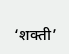‘शक्ती’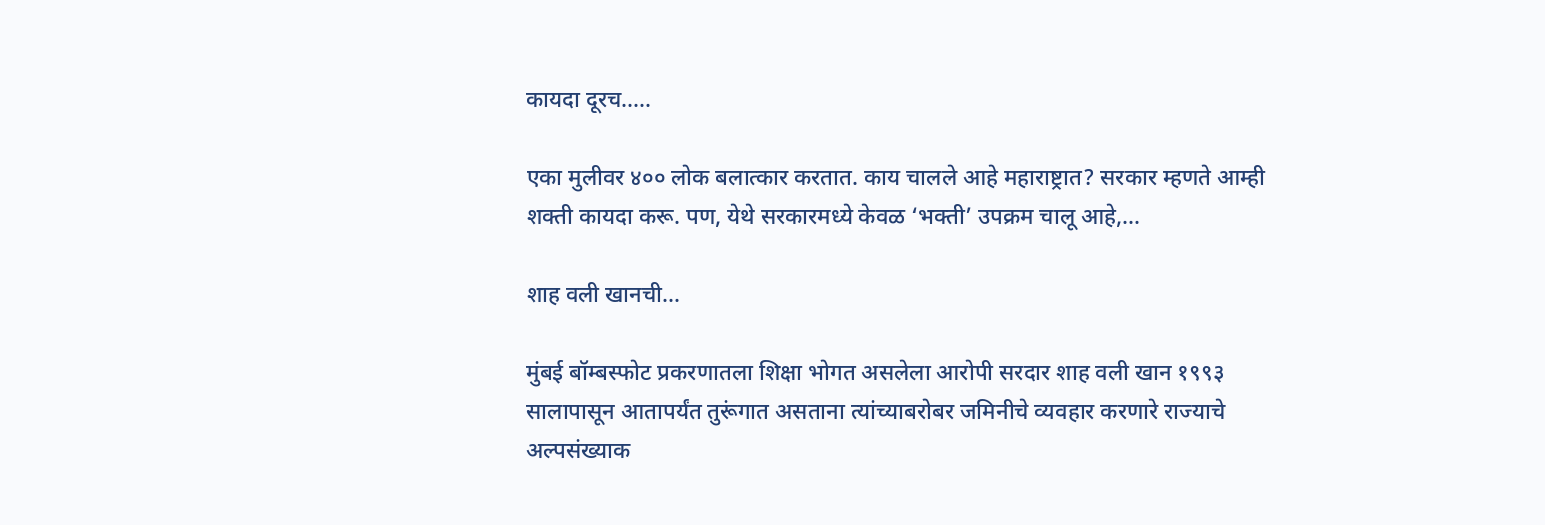कायदा दूरच.....

एका मुलीवर ४०० लोक बलात्कार करतात. काय चालले आहे महाराष्ट्रात? सरकार म्हणते आम्ही शक्ती कायदा करू. पण, येथे सरकारमध्ये केवळ ‘भक्ती’ उपक्रम चालू आहे,...

शाह वली खानची...

मुंबई बॉम्बस्फोट प्रकरणातला शिक्षा भोगत असलेला आरोपी सरदार शाह वली खान १९९३ सालापासून आतापर्यंत तुरूंगात असताना त्यांच्याबरोबर जमिनीचे व्यवहार करणारे राज्याचे अल्पसंख्याक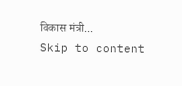विकास मंत्री...
Skip to content